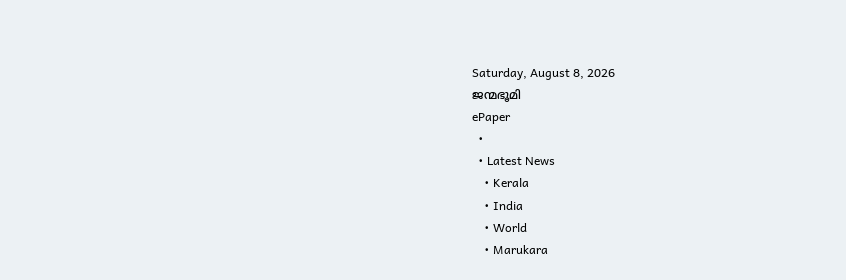Saturday, August 8, 2026
ജന്മഭൂമി
ePaper
  •
  • Latest News
    • Kerala
    • India
    • World
    • Marukara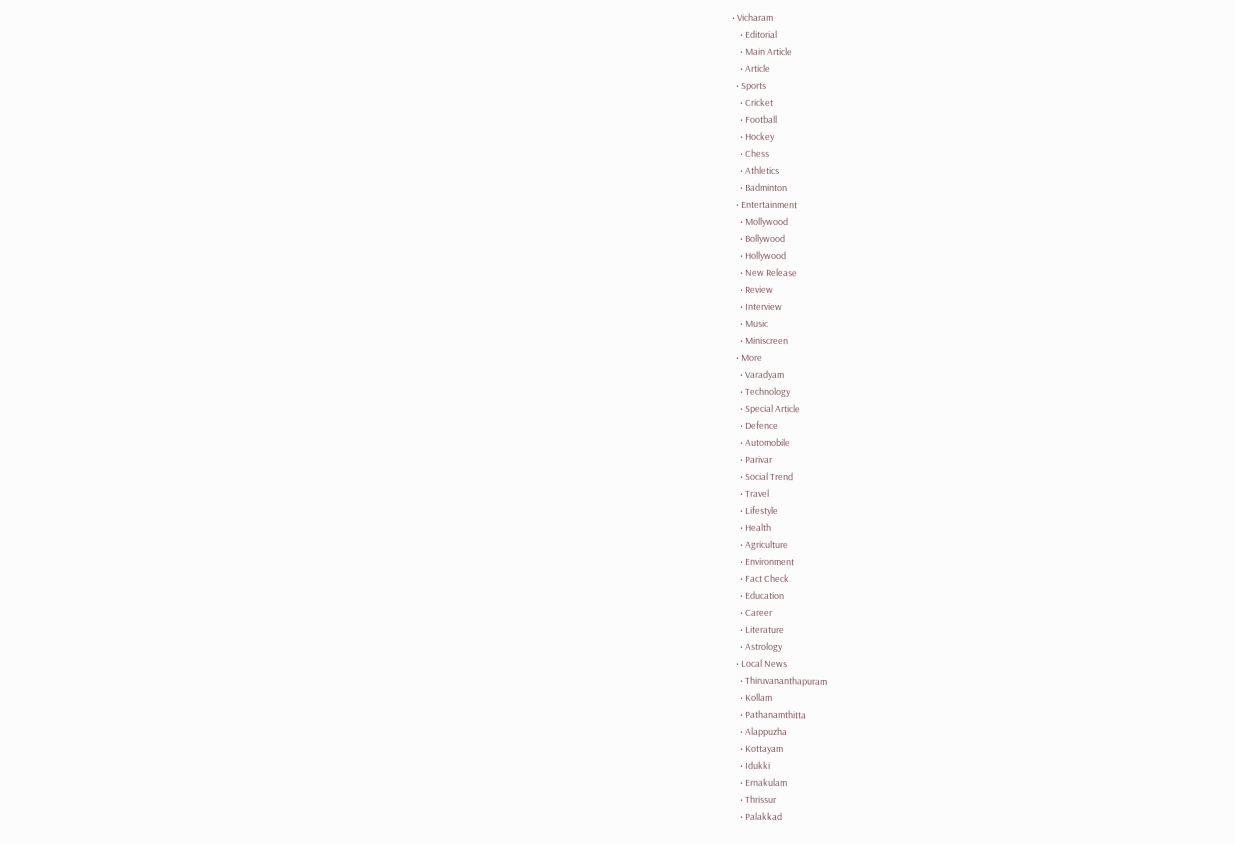• Vicharam
    • Editorial
    • Main Article
    • Article
  • Sports
    • Cricket
    • Football
    • Hockey
    • Chess
    • Athletics
    • Badminton
  • Entertainment
    • Mollywood
    • Bollywood
    • Hollywood
    • New Release
    • Review
    • Interview
    • Music
    • Miniscreen
  • More
    • Varadyam
    • Technology
    • Special Article
    • Defence
    • Automobile
    • Parivar
    • Social Trend
    • Travel
    • Lifestyle
    • Health
    • Agriculture
    • Environment
    • Fact Check
    • Education
    • Career
    • Literature
    • Astrology
  • Local News
    • Thiruvananthapuram
    • Kollam
    • Pathanamthitta
    • Alappuzha
    • Kottayam
    • Idukki
    • Ernakulam
    • Thrissur
    • Palakkad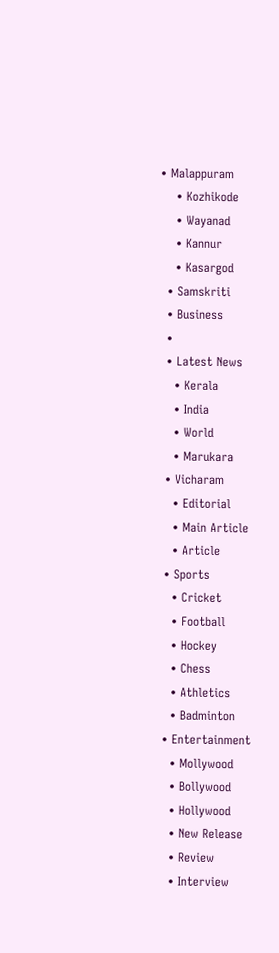• Malappuram
    • Kozhikode
    • Wayanad
    • Kannur
    • Kasargod
  • Samskriti
  • Business
  •
  • Latest News
    • Kerala
    • India
    • World
    • Marukara
  • Vicharam
    • Editorial
    • Main Article
    • Article
  • Sports
    • Cricket
    • Football
    • Hockey
    • Chess
    • Athletics
    • Badminton
  • Entertainment
    • Mollywood
    • Bollywood
    • Hollywood
    • New Release
    • Review
    • Interview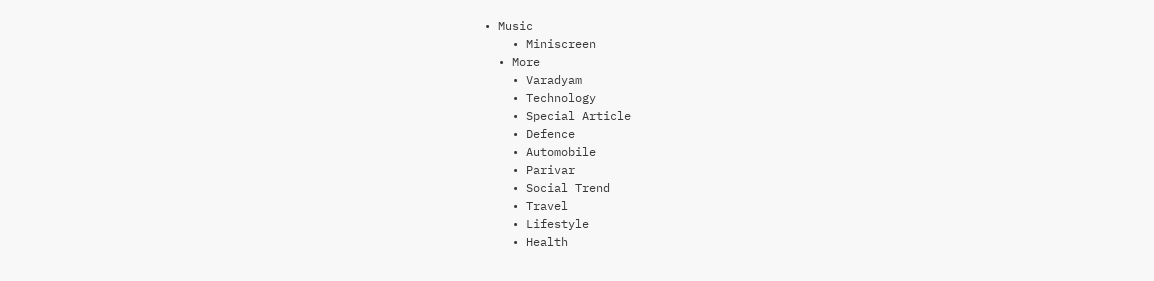• Music
    • Miniscreen
  • More
    • Varadyam
    • Technology
    • Special Article
    • Defence
    • Automobile
    • Parivar
    • Social Trend
    • Travel
    • Lifestyle
    • Health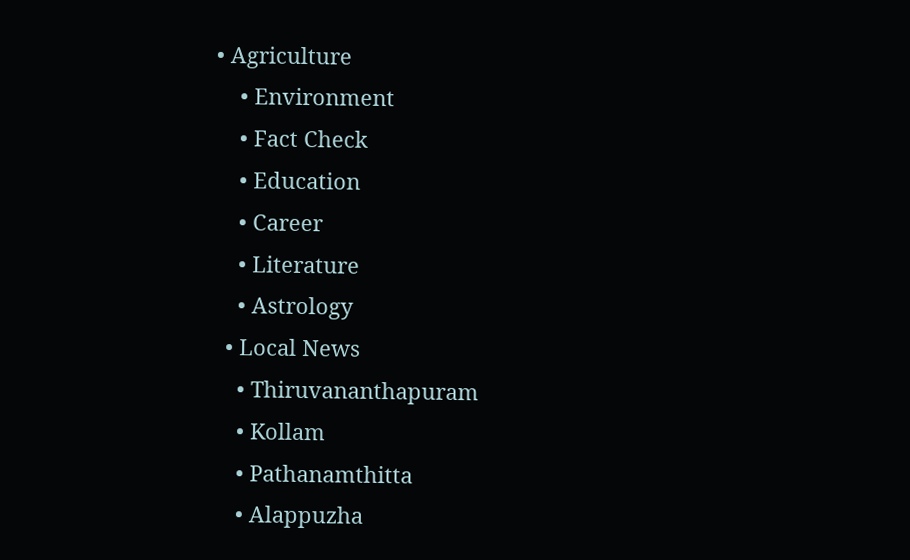• Agriculture
    • Environment
    • Fact Check
    • Education
    • Career
    • Literature
    • Astrology
  • Local News
    • Thiruvananthapuram
    • Kollam
    • Pathanamthitta
    • Alappuzha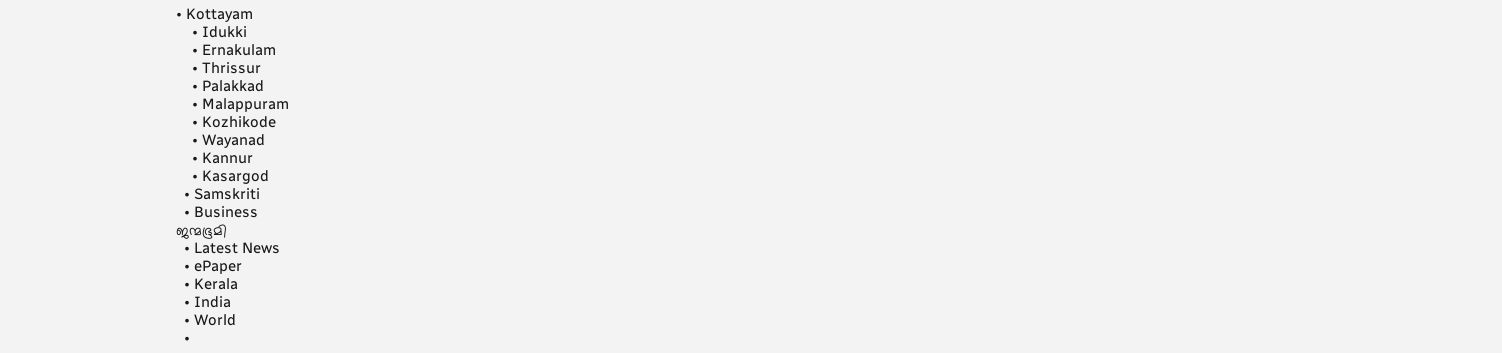• Kottayam
    • Idukki
    • Ernakulam
    • Thrissur
    • Palakkad
    • Malappuram
    • Kozhikode
    • Wayanad
    • Kannur
    • Kasargod
  • Samskriti
  • Business
ജന്മഭൂമി
  • Latest News
  • ePaper
  • Kerala
  • India
  • World
  •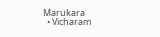Marukara
  • Vicharam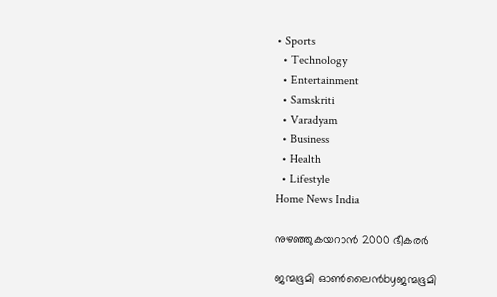• Sports
  • Technology
  • Entertainment
  • Samskriti
  • Varadyam
  • Business
  • Health
  • Lifestyle
Home News India

നുഴഞ്ഞുകയറാന്‍ 2000 ഭീകരര്‍

ജന്മഭൂമി ഓണ്‍ലൈന്‍byജന്മഭൂമി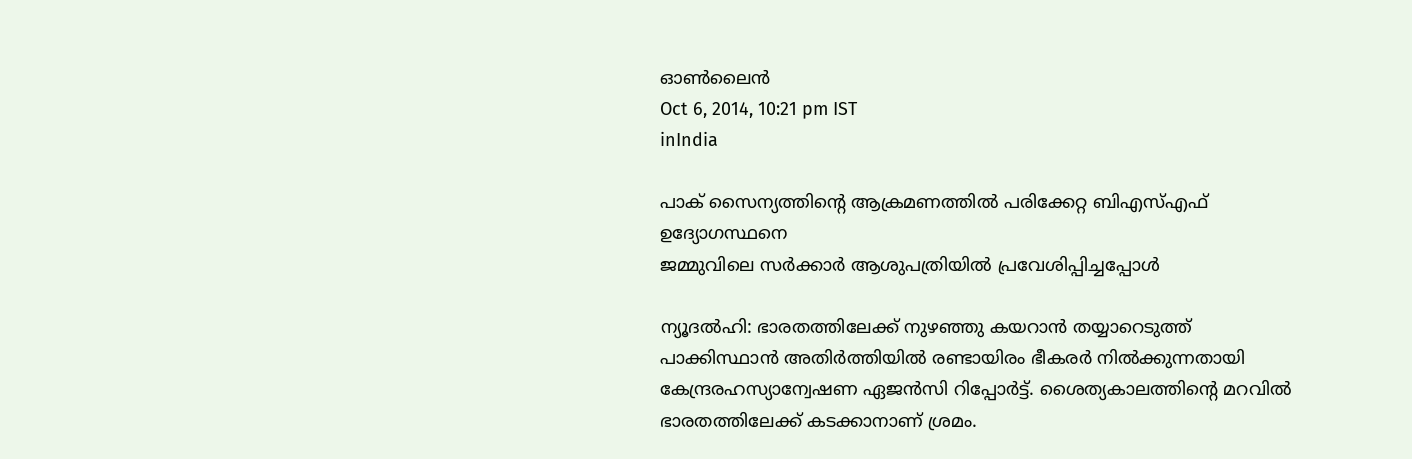ഓണ്‍ലൈന്‍
Oct 6, 2014, 10:21 pm IST
inIndia

പാക് സൈന്യത്തിന്റെ ആക്രമണത്തില്‍ പരിക്കേറ്റ ബിഎസ്എഫ് ഉദ്യോഗസ്ഥനെ
ജമ്മുവിലെ സര്‍ക്കാര്‍ ആശുപത്രിയില്‍ പ്രവേശിപ്പിച്ചപ്പോള്‍

ന്യൂദല്‍ഹി: ഭാരതത്തിലേക്ക് നുഴഞ്ഞു കയറാന്‍ തയ്യാറെടുത്ത് പാക്കിസ്ഥാന്‍ അതിര്‍ത്തിയില്‍ രണ്ടായിരം ഭീകരര്‍ നില്‍ക്കുന്നതായി കേന്ദ്രരഹസ്യാന്വേഷണ ഏജന്‍സി റിപ്പോര്‍ട്ട്. ശൈത്യകാലത്തിന്റെ മറവില്‍ ഭാരതത്തിലേക്ക് കടക്കാനാണ് ശ്രമം.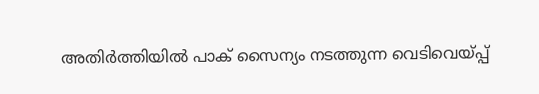അതിര്‍ത്തിയില്‍ പാക് സൈന്യം നടത്തുന്ന വെടിവെയ്‌പ്പ്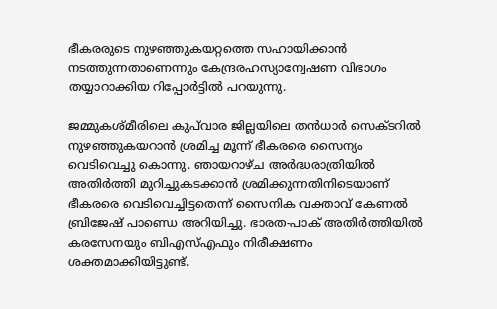ഭീകരരുടെ നുഴഞ്ഞുകയറ്റത്തെ സഹായിക്കാന്‍ നടത്തുന്നതാണെന്നും കേന്ദ്രരഹസ്യാന്വേഷണ വിഭാഗം തയ്യാറാക്കിയ റിപ്പോര്‍ട്ടില്‍ പറയുന്നു.

ജമ്മുകശ്മീരിലെ കുപ്‌വാര ജില്ലയിലെ തന്‍ധാര്‍ സെക്ടറില്‍ നുഴഞ്ഞുകയറാന്‍ ശ്രമിച്ച മൂന്ന് ഭീകരരെ സൈന്യം വെടിവെച്ചു കൊന്നു. ഞായറാഴ്ച അര്‍ദ്ധരാത്രിയില്‍ അതിര്‍ത്തി മുറിച്ചുകടക്കാന്‍ ശ്രമിക്കുന്നതിനിടെയാണ് ഭീകരരെ വെടിവെച്ചിട്ടതെന്ന് സൈനിക വക്താവ് കേണല്‍ ബ്രിജേഷ് പാണ്ഡെ അറിയിച്ചു. ഭാരത-പാക് അതിര്‍ത്തിയില്‍ കരസേനയും ബിഎസ്എഫും നിരീക്ഷണം ശക്തമാക്കിയിട്ടുണ്ട്.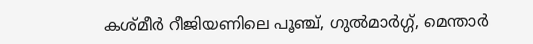കശ്മീര്‍ റീജിയണിലെ പൂഞ്ച്, ഗുല്‍മാര്‍ഗ്ഗ്, മെന്താര്‍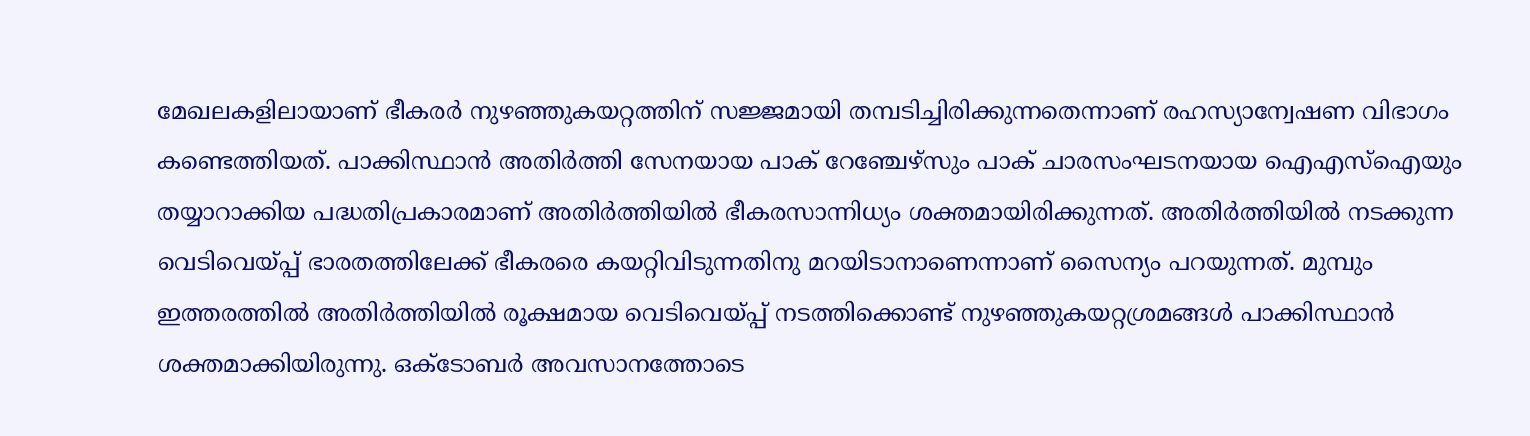മേഖലകളിലായാണ് ഭീകരര്‍ നുഴഞ്ഞുകയറ്റത്തിന് സജ്ജമായി തമ്പടിച്ചിരിക്കുന്നതെന്നാണ് രഹസ്യാന്വേഷണ വിഭാഗം കണ്ടെത്തിയത്. പാക്കിസ്ഥാന്‍ അതിര്‍ത്തി സേനയായ പാക് റേഞ്ചേഴ്‌സും പാക് ചാരസംഘടനയായ ഐഎസ്‌ഐയും തയ്യാറാക്കിയ പദ്ധതിപ്രകാരമാണ് അതിര്‍ത്തിയില്‍ ഭീകരസാന്നിധ്യം ശക്തമായിരിക്കുന്നത്. അതിര്‍ത്തിയില്‍ നടക്കുന്ന വെടിവെയ്‌പ്പ് ഭാരതത്തിലേക്ക് ഭീകരരെ കയറ്റിവിടുന്നതിനു മറയിടാനാണെന്നാണ് സൈന്യം പറയുന്നത്. മുമ്പും ഇത്തരത്തില്‍ അതിര്‍ത്തിയില്‍ രൂക്ഷമായ വെടിവെയ്‌പ്പ് നടത്തിക്കൊണ്ട് നുഴഞ്ഞുകയറ്റശ്രമങ്ങള്‍ പാക്കിസ്ഥാന്‍ ശക്തമാക്കിയിരുന്നു. ഒക്‌ടോബര്‍ അവസാനത്തോടെ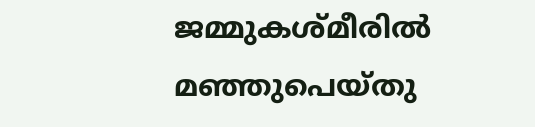ജമ്മുകശ്മീരില്‍ മഞ്ഞുപെയ്തു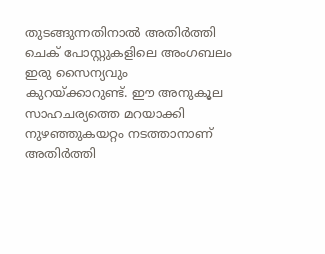തുടങ്ങുന്നതിനാല്‍ അതിര്‍ത്തി ചെക് പോസ്റ്റുകളിലെ അംഗബലം ഇരു സൈന്യവും കുറയ്‌ക്കാറുണ്ട്. ഈ അനുകൂല സാഹചര്യത്തെ മറയാക്കി നുഴഞ്ഞുകയറ്റം നടത്താനാണ് അതിര്‍ത്തി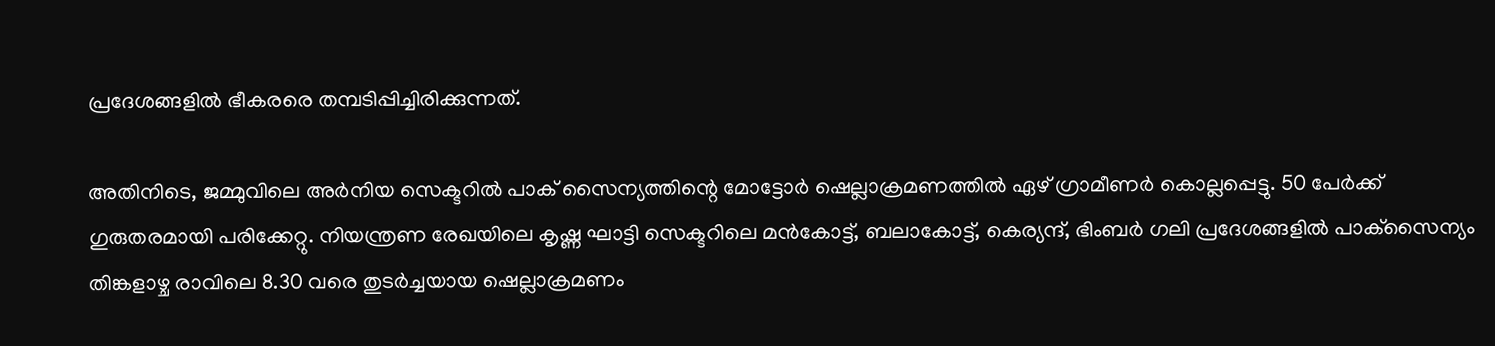പ്രദേശങ്ങളില്‍ ഭീകരരെ തമ്പടിപ്പിച്ചിരിക്കുന്നത്.

അതിനിടെ, ജമ്മുവിലെ അര്‍നിയ സെക്ടറില്‍ പാക് സൈന്യത്തിന്റെ മോട്ടോര്‍ ഷെല്ലാക്രമണത്തില്‍ ഏഴ് ഗ്രാമീണര്‍ കൊല്ലപ്പെട്ടു. 50 പേര്‍ക്ക് ഗുരുതരമായി പരിക്കേറ്റു. നിയന്ത്രണ രേഖയിലെ കൃഷ്ണ ഘാട്ടി സെക്ടറിലെ മന്‍കോട്ട്, ബലാകോട്ട്, കെര്യന്ദ്, ഭിംബര്‍ ഗലി പ്രദേശങ്ങളില്‍ പാക്‌സൈന്യം തിങ്കളാഴ്ച രാവിലെ 8.30 വരെ തുടര്‍ച്ചയായ ഷെല്ലാക്രമണം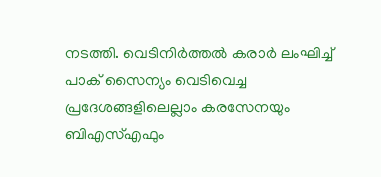നടത്തി. വെടിനിര്‍ത്തല്‍ കരാര്‍ ലംഘിച്ച് പാക് സൈന്യം വെടിവെച്ച പ്രദേശങ്ങളിലെല്ലാം കരസേനയും ബിഎസ്എഫും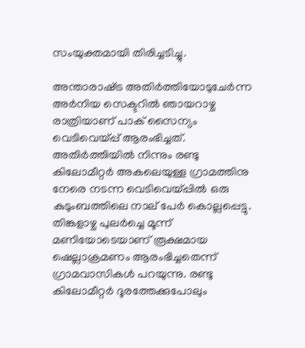സംയുക്തമായി തിരിച്ചടിച്ചു.

അന്താരാഷ്‌ട്ര അതിര്‍ത്തിയോടുചേര്‍ന്ന അര്‍നിയ സെക്ടറില്‍ ഞായറാഴ്ച രാത്രിയാണ് പാക് സൈന്യം വെടിവെയ്‌പ്പ് ആരംഭിച്ചത്. അതിര്‍ത്തിയില്‍ നിന്നും രണ്ടു കിലോമീറ്റര്‍ അകലെയുള്ള ഗ്രാമത്തിനു നേരെ നടന്ന വെടിവെയ്‌പ്പില്‍ ഒരു കുടുംബത്തിലെ നാല് പേര്‍ കൊല്ലപ്പെട്ടു. തിങ്കളാഴ്ച പുലര്‍ച്ചെ മൂന്ന് മണിയോടെയാണ് രൂക്ഷമായ ഷെല്ലാക്രമണം ആരംഭിച്ചതെന്ന് ഗ്രാമവാസികള്‍ പറയുന്നു. രണ്ടു കിലോമീറ്റര്‍ ദൂരത്തേക്കുപോലും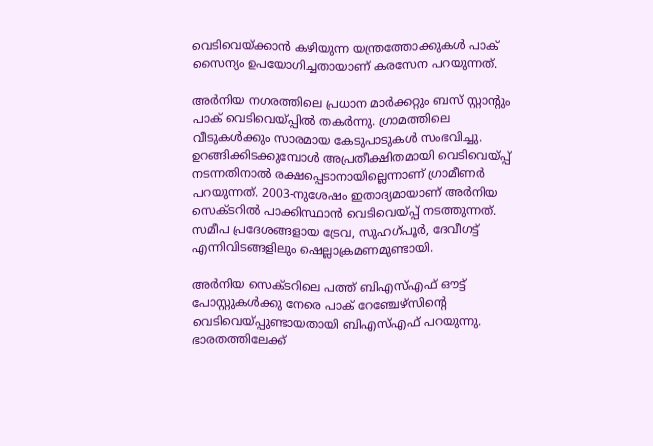വെടിവെയ്‌ക്കാന്‍ കഴിയുന്ന യന്ത്രത്തോക്കുകള്‍ പാക് സൈന്യം ഉപയോഗിച്ചതായാണ് കരസേന പറയുന്നത്.

അര്‍നിയ നഗരത്തിലെ പ്രധാന മാര്‍ക്കറ്റും ബസ് സ്റ്റാന്റും പാക് വെടിവെയ്‌പ്പില്‍ തകര്‍ന്നു. ഗ്രാമത്തിലെ വീടുകള്‍ക്കും സാരമായ കേടുപാടുകള്‍ സംഭവിച്ചു. ഉറങ്ങിക്കിടക്കുമ്പോള്‍ അപ്രതീക്ഷിതമായി വെടിവെയ്‌പ്പ് നടന്നതിനാല്‍ രക്ഷപ്പെടാനായില്ലെന്നാണ് ഗ്രാമീണര്‍ പറയുന്നത്. 2003-നുശേഷം ഇതാദ്യമായാണ് അര്‍നിയ സെക്ടറില്‍ പാക്കിസ്ഥാന്‍ വെടിവെയ്‌പ്പ് നടത്തുന്നത്. സമീപ പ്രദേശങ്ങളായ ട്രേവ, സുഹഗ്പൂര്‍, ദേവീഗട്ട് എന്നിവിടങ്ങളിലും ഷെല്ലാക്രമണമുണ്ടായി.

അര്‍നിയ സെക്ടറിലെ പത്ത് ബിഎസ്എഫ് ഔട്ട് പോസ്റ്റുകള്‍ക്കു നേരെ പാക് റേഞ്ചേഴ്‌സിന്റെ വെടിവെയ്‌പ്പുണ്ടായതായി ബിഎസ്എഫ് പറയുന്നു. ഭാരതത്തിലേക്ക്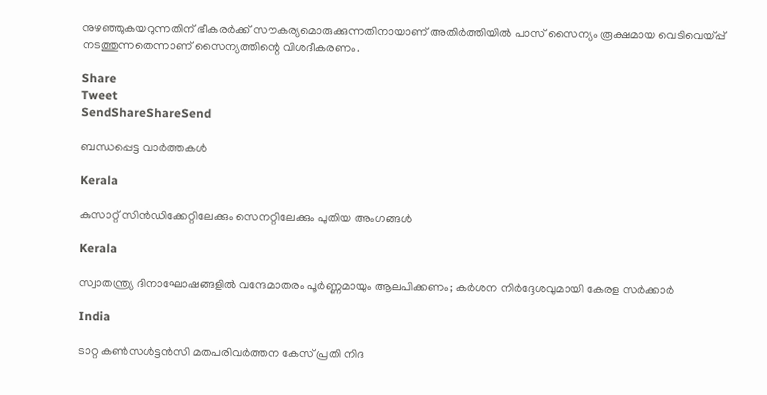നുഴഞ്ഞുകയറുന്നതിന് ഭീകരര്‍ക്ക് സൗകര്യമൊരുക്കുന്നതിനായാണ് അതിര്‍ത്തിയില്‍ പാസ് സൈന്യം രൂക്ഷമായ വെടിവെയ്‌പ്പ് നടത്തുന്നതെന്നാണ് സൈന്യത്തിന്റെ വിശദീകരണം.

Share
Tweet
SendShareShareSend

ബന്ധപ്പെട്ട വാര്‍ത്തകള്‍

Kerala

കുസാറ്റ് സിന്‍ഡിക്കേറ്റിലേക്കും സെനറ്റിലേക്കും പുതിയ അംഗങ്ങള്‍

Kerala

സ്വാതന്ത്ര്യ ദിനാഘോഷങ്ങളിൽ വന്ദേമാതരം പൂർണ്ണമായും ആലപിക്കണം; കർശന നിർദ്ദേശവുമായി കേരള സർക്കാർ

India

ടാറ്റ കൺസൾട്ടൻസി മതപരിവർത്തന കേസ് പ്രതി നിദ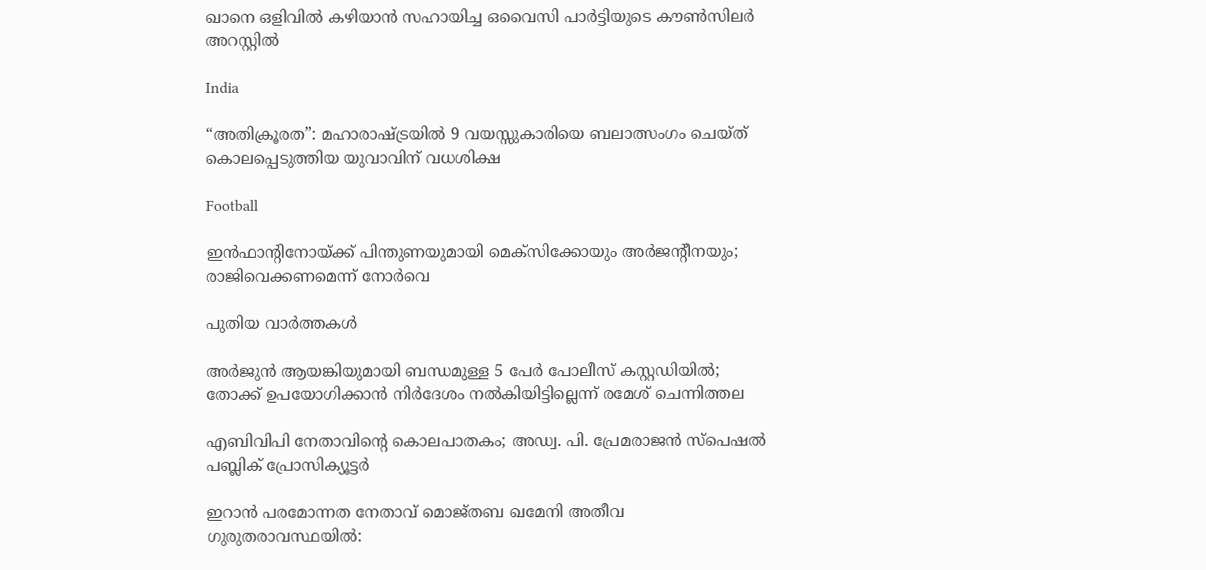ഖാനെ ഒളിവിൽ കഴിയാൻ സഹായിച്ച ഒവൈസി പാർട്ടിയുടെ കൗൺസിലർ അറസ്റ്റിൽ

India

“അതിക്രൂരത”: മഹാരാഷ്‌ട്രയിൽ 9 വയസ്സുകാരിയെ ബലാത്സംഗം ചെയ്ത് കൊലപ്പെടുത്തിയ യുവാവിന് വധശിക്ഷ

Football

ഇന്‍ഫാന്റിനോയ്‌ക്ക് പിന്തുണയുമായി മെക്‌സിക്കോയും അര്‍ജന്റീനയും; രാജിവെക്കണമെന്ന് നോര്‍വെ

പുതിയ വാര്‍ത്തകള്‍

അർജുൻ ആയങ്കിയുമായി ബന്ധമുള്ള 5 പേർ പോലീസ് കസ്റ്റഡിയിൽ; തോക്ക് ഉപയോഗിക്കാൻ നിർദേശം നൽകിയിട്ടില്ലെന്ന് രമേശ് ചെന്നിത്തല

എബിവിപി നേതാവിന്റെ കൊലപാതകം; അഡ്വ. പി. പ്രേമരാജന്‍ സ്‌പെഷല്‍ പബ്ലിക് പ്രോസിക്യൂട്ടര്‍

ഇറാൻ പരമോന്നത നേതാവ് മൊജ്തബ ഖമേനി അതീവ ഗുരുതരാവസ്ഥയില്‍: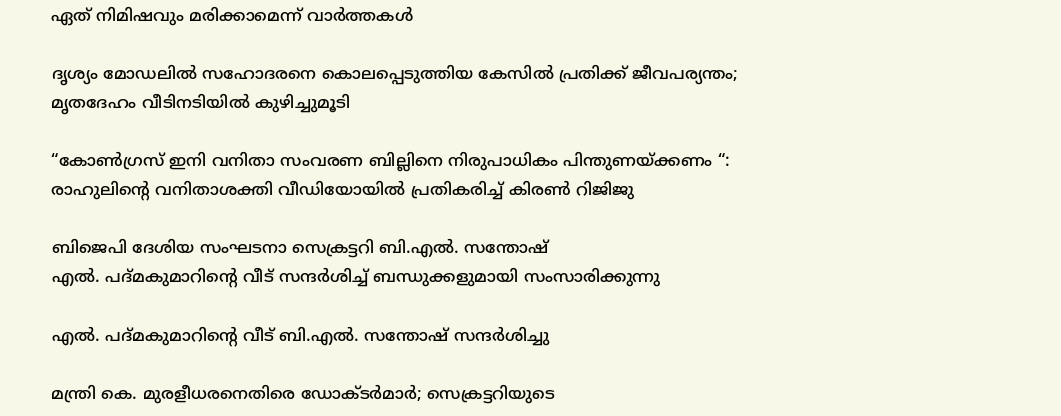ഏത് നിമിഷവും മരിക്കാമെന്ന് വാർത്തകൾ

ദൃശ്യം മോഡലിൽ സഹോദരനെ കൊലപ്പെടുത്തിയ കേസിൽ പ്രതിക്ക് ജീവപര്യന്തം; മൃതദേഹം വീടിനടിയിൽ കുഴിച്ചുമൂടി

“കോൺഗ്രസ് ഇനി വനിതാ സംവരണ ബില്ലിനെ നിരുപാധികം പിന്തുണയ്‌ക്കണം “: രാഹുലിന്റെ വനിതാശക്തി വീഡിയോയിൽ പ്രതികരിച്ച് കിരൺ റിജിജു

ബിജെപി ദേശിയ സംഘടനാ സെക്രട്ടറി ബി.എല്‍. സന്തോഷ്
എല്‍. പദ്മകുമാറിന്റെ വീട് സന്ദര്‍ശിച്ച് ബന്ധുക്കളുമായി സംസാരിക്കുന്നു

എല്‍. പദ്മകുമാറിന്റെ വീട് ബി.എല്‍. സന്തോഷ് സന്ദര്‍ശിച്ചു

മന്ത്രി കെ. മുരളീധരനെതിരെ ഡോക്ടര്‍മാര്‍; സെക്രട്ടറിയുടെ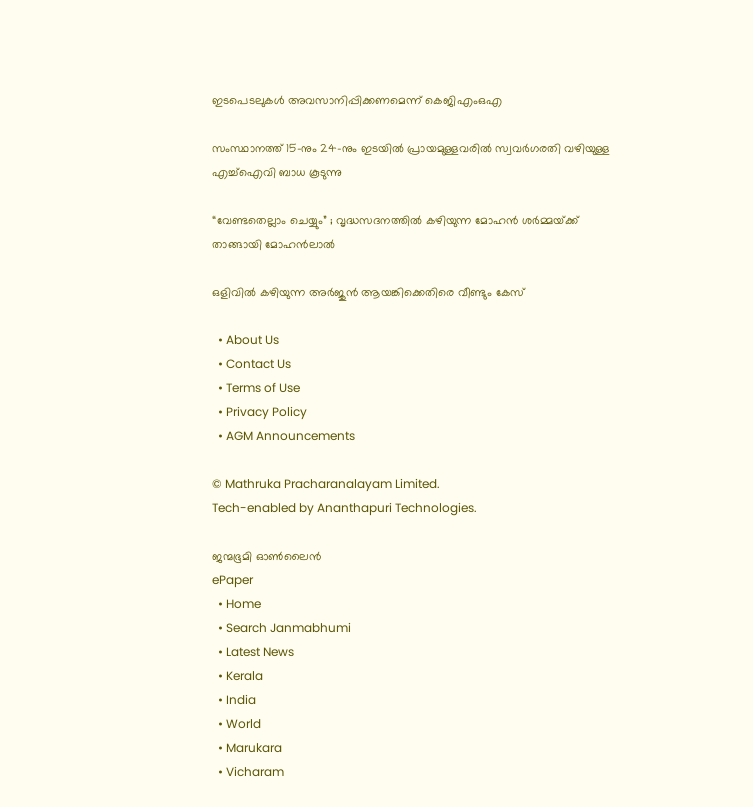ഇടപെടലുകള്‍ അവസാനിപ്പിക്കണമെന്ന് കെജിഎംഒഎ

സംസ്ഥാനത്ത് 15-നും 24-നും ഇടയിൽ പ്രായമുള്ളവരിൽ സ്വവർഗരതി വഴിയുള്ള എച്ച്ഐവി ബാധ കൂടുന്നു

“വേണ്ടതെല്ലാം ചെയ്യും” ; വൃദ്ധസദനത്തിൽ കഴിയുന്ന മോഹൻ ശർമ്മയ്‌ക്ക് താങ്ങായി മോഹൻലാൽ

ഒളിവില്‍ കഴിയുന്ന അർജുൻ ആയങ്കിക്കെതിരെ വീണ്ടും കേസ്

  • About Us
  • Contact Us
  • Terms of Use
  • Privacy Policy
  • AGM Announcements

© Mathruka Pracharanalayam Limited.
Tech-enabled by Ananthapuri Technologies.

ജന്മഭൂമി ഓണ്‍ലൈന്‍
ePaper
  • Home
  • Search Janmabhumi
  • Latest News
  • Kerala
  • India
  • World
  • Marukara
  • Vicharam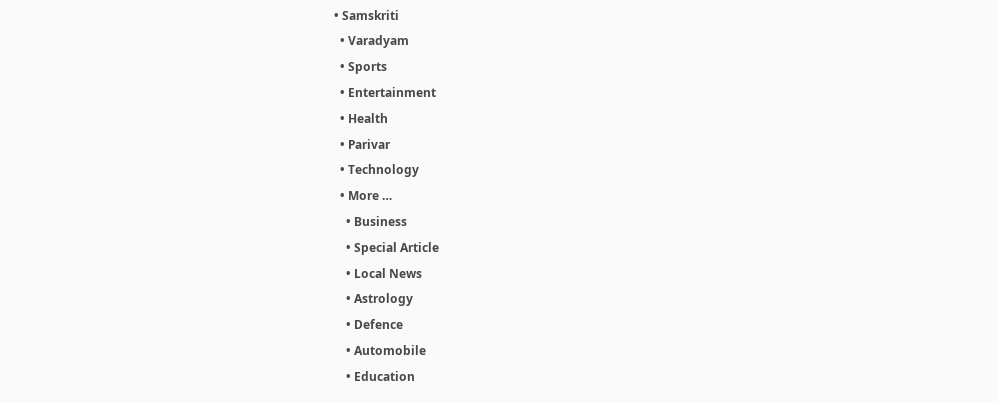• Samskriti
  • Varadyam
  • Sports
  • Entertainment
  • Health
  • Parivar
  • Technology
  • More …
    • Business
    • Special Article
    • Local News
    • Astrology
    • Defence
    • Automobile
    • Education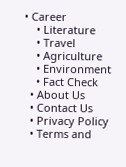• Career
    • Literature
    • Travel
    • Agriculture
    • Environment
    • Fact Check
  • About Us
  • Contact Us
  • Privacy Policy
  • Terms and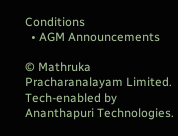Conditions
  • AGM Announcements

© Mathruka Pracharanalayam Limited.
Tech-enabled by Ananthapuri Technologies.